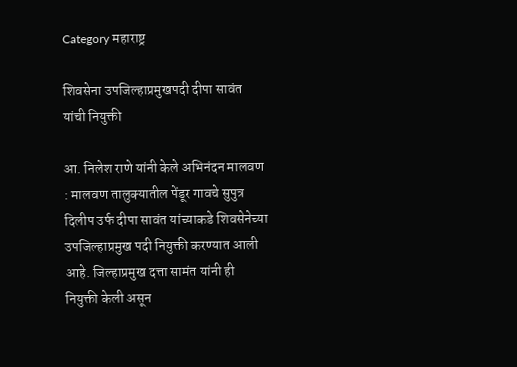Category महाराष्ट्र

शिवसेना उपजिल्हाप्रमुखपदी दीपा सावंत यांची नियुक्ती

आ. निलेश राणे यांनी केले अभिनंदन मालवण : मालवण तालुक्यातील पेंडूर गावचे सुपुत्र दिलीप उर्फ दीपा सावंत यांच्याकडे शिवसेनेच्या उपजिल्हाप्रमुख पदी नियुक्ती करण्यात आली आहे. जिल्हाप्रमुख दत्ता सामंत यांनी ही नियुक्ती केली असून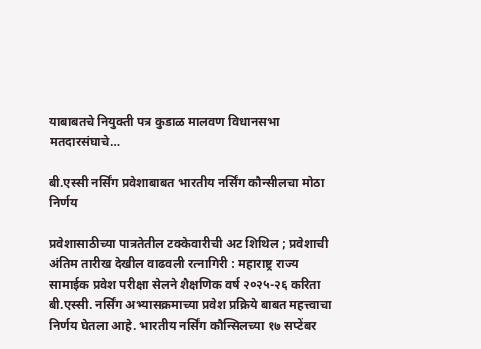याबाबतचे नियुक्ती पत्र कुडाळ मालवण विधानसभा मतदारसंघाचे…

बी.एस्सी नर्सिंग प्रवेशाबाबत भारतीय नर्सिंग कौन्सीलचा मोठा निर्णय

प्रवेशासाठीच्या पात्रतेतील टक्केवारीची अट शिथिल ; प्रवेशाची अंतिम तारीख देखील वाढवली रत्नागिरी : महाराष्ट्र राज्य सामाईक प्रवेश परीक्षा सेलने शैक्षणिक वर्ष २०२५-२६ करिता बी.एस्सी. नर्सिंग अभ्यासक्रमाच्या प्रवेश प्रक्रिये बाबत महत्त्वाचा निर्णय घेतला आहे. भारतीय नर्सिंग कौन्सिलच्या १७ सप्टेंबर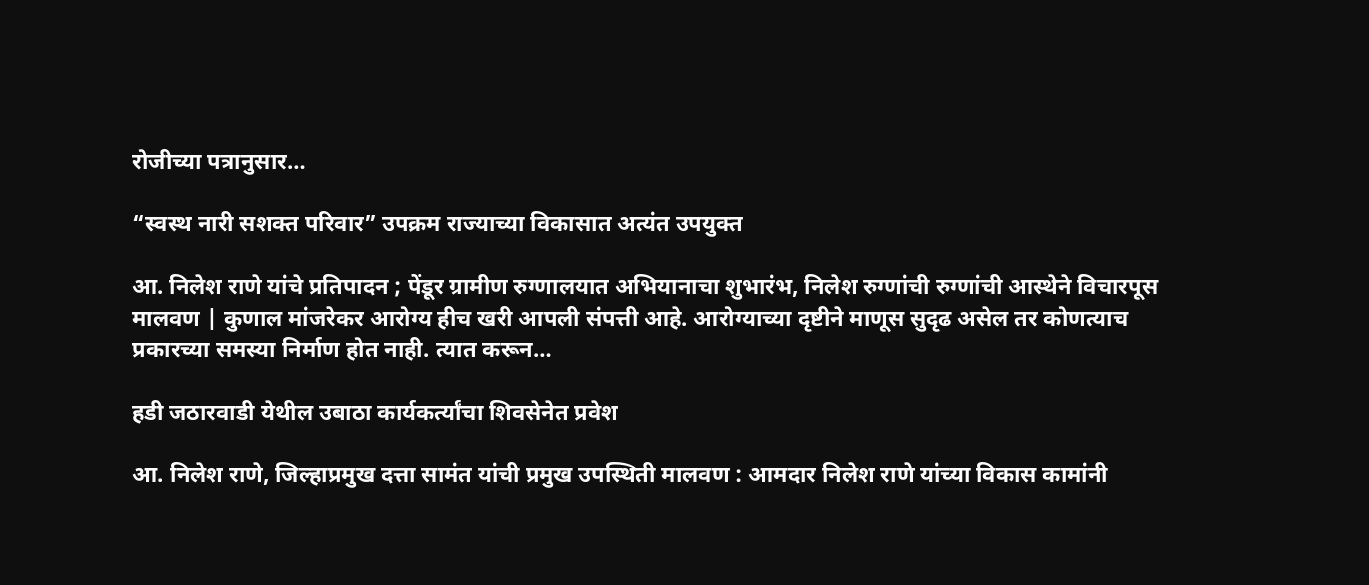रोजीच्या पत्रानुसार…

“स्वस्थ नारी सशक्त परिवार” उपक्रम राज्याच्या विकासात अत्यंत उपयुक्त

आ. निलेश राणे यांचे प्रतिपादन ; पेंडूर ग्रामीण रुग्णालयात अभियानाचा शुभारंभ, निलेश रुग्णांची रुग्णांची आस्थेने विचारपूस मालवण | कुणाल मांजरेकर आरोग्य हीच खरी आपली संपत्ती आहे. आरोग्याच्या दृष्टीने माणूस सुदृढ असेल तर कोणत्याच प्रकारच्या समस्या निर्माण होत नाही. त्यात करून…

हडी जठारवाडी येथील उबाठा कार्यकर्त्यांचा शिवसेनेत प्रवेश

आ. निलेश राणे, जिल्हाप्रमुख दत्ता सामंत यांची प्रमुख उपस्थिती मालवण : आमदार निलेश राणे यांच्या विकास कामांनी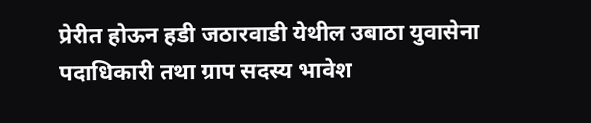प्रेरीत होऊन हडी जठारवाडी येथील उबाठा युवासेना पदाधिकारी तथा ग्राप सदस्य भावेश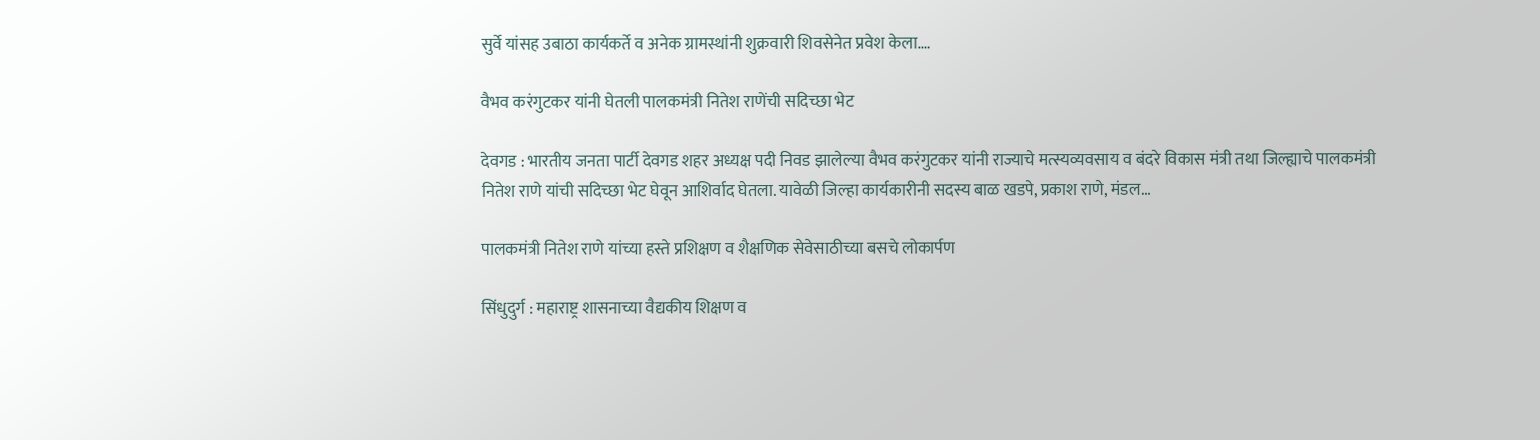सुर्वे यांसह उबाठा कार्यकर्ते व अनेक ग्रामस्थांनी शुक्रवारी शिवसेनेत प्रवेश केला.…

वैभव करंगुटकर यांनी घेतली पालकमंत्री नितेश राणेंची सदिच्छा भेट

देवगड : भारतीय जनता पार्टी देवगड शहर अध्यक्ष पदी निवड झालेल्या वैभव करंगुटकर यांनी राज्याचे मत्स्यव्यवसाय व बंदरे विकास मंत्री तथा जिल्ह्याचे पालकमंत्री नितेश राणे यांची सदिच्छा भेट घेवून आशिर्वाद घेतला. यावेळी जिल्हा कार्यकारीनी सदस्य बाळ खडपे, प्रकाश राणे, मंडल…

पालकमंत्री नितेश राणे यांच्या हस्ते प्रशिक्षण व शैक्षणिक सेवेसाठीच्या बसचे लोकार्पण

सिंधुदुर्ग : महाराष्ट्र शासनाच्या वैद्यकीय शिक्षण व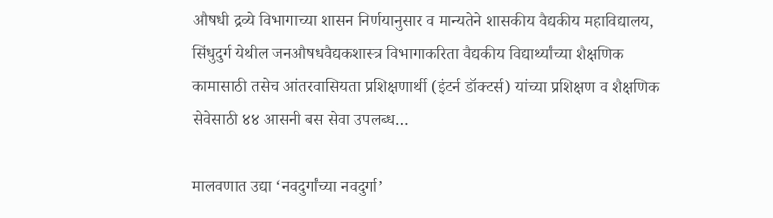औषधी द्रव्ये विभागाच्या शासन निर्णयानुसार व मान्यतेने शासकीय वैद्यकीय महाविद्यालय, सिंधुदुर्ग येथील जनऔषधवैद्यकशास्त्र विभागाकरिता वैद्यकीय विद्यार्थ्यांच्या शैक्षणिक कामासाठी तसेच आंतरवासियता प्रशिक्षणार्थी (इंटर्न डॉक्टर्स) यांच्या प्रशिक्षण व शैक्षणिक सेवेसाठी ४४ आसनी बस सेवा उपलब्ध…

मालवणात उद्या ‘नवदुर्गांच्या नवदुर्गा’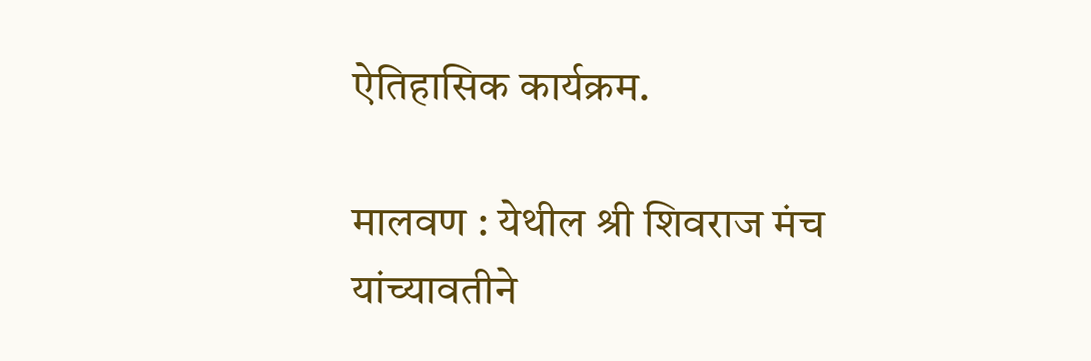ऐतिहासिक कार्यक्रम.

मालवण : येथील श्री शिवराज मंच यांच्यावतीने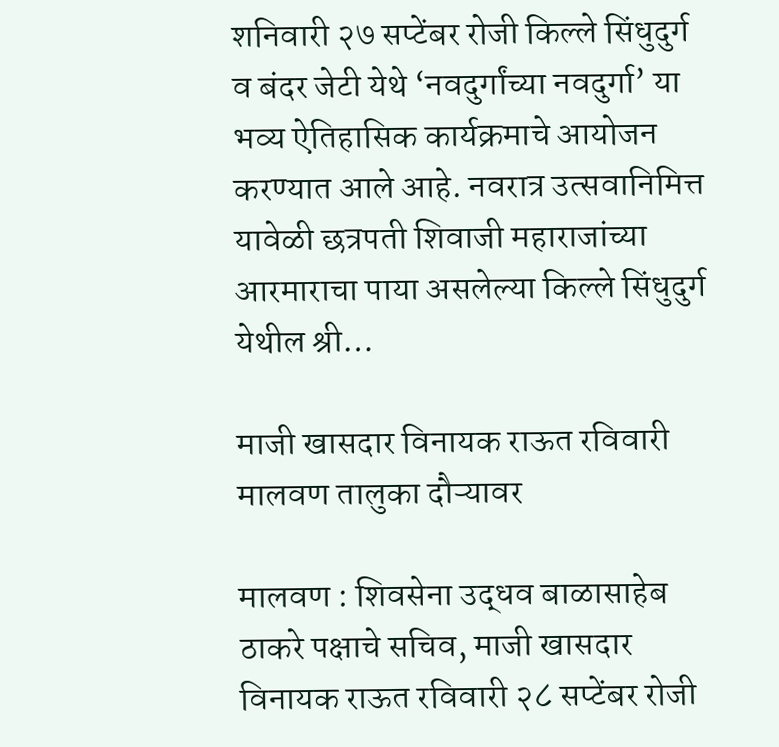शनिवारी २७ सप्टेंबर रोजी किल्ले सिंधुदुर्ग व बंदर जेटी येथे ‘नवदुर्गांच्या नवदुर्गा’ या भव्य ऐतिहासिक कार्यक्रमाचे आयोजन करण्यात आले आहे. नवरात्र उत्सवानिमित्त यावेळी छत्रपती शिवाजी महाराजांच्या आरमाराचा पाया असलेल्या किल्ले सिंधुदुर्ग येथील श्री…

माजी खासदार विनायक राऊत रविवारी मालवण तालुका दौऱ्यावर

मालवण : शिवसेना उद्धव बाळासाहेब ठाकरे पक्षाचे सचिव, माजी खासदार विनायक राऊत रविवारी २८ सप्टेंबर रोजी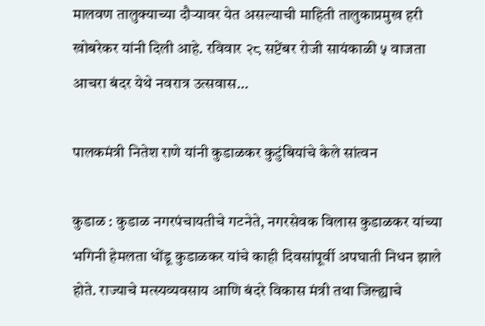मालवण तालुक्याच्या दौऱ्यावर येत असल्याची माहिती तालुकाप्रमुख हरी खोबरेकर यांनी दिली आहे. रविवार २८ सप्टेंबर रोजी सायंकाळी ५ वाजता आचरा बंदर येथे नवरात्र उत्सवास…

पालकमंत्री नितेश राणे यांनी कुडाळकर कुटुंबियांचे केले सांत्वन

कुडाळ : कुडाळ नगरपंचायतीचे गटनेते, नगरसेवक विलास कुडाळकर यांच्या भगिनी हेमलता धोंडू कुडाळकर यांचे काही दिवसांपूर्वी अपघाती निधन झाले होते. राज्याचे मत्स्यव्यवसाय आणि बंदरे विकास मंत्री तथा जिल्ह्याचे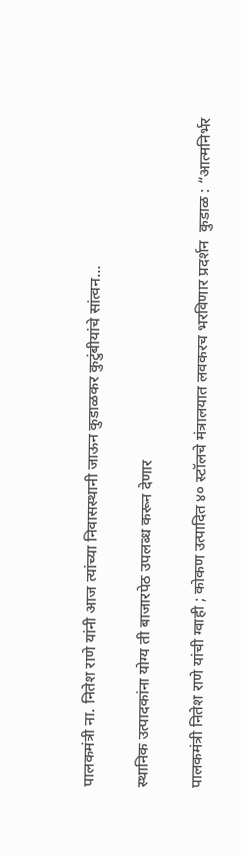पालकमंत्री ना. नितेश राणे यांनी आज त्यांच्या निवासस्थानी जाऊन कुडाळकर कुटुंबीयांचे सांत्वन…

स्थानिक उत्पादकांना योग्य ती बाजारपेठ उपलब्ध करून देणार

पालकमंत्री नितेश राणे यांची ग्वाही ; कोकण उत्पादित ४० स्टॉलचे मंत्रालयात लवकरच भरविणार प्रदर्शन  कुडाळ : “आत्मनिर्भर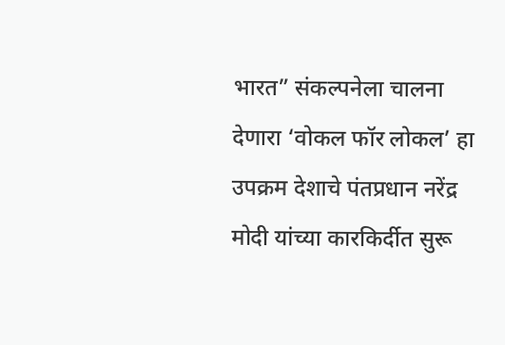भारत” संकल्पनेला चालना देणारा ‘वोकल फॉर लोकल’ हा उपक्रम देशाचे पंतप्रधान नरेंद्र मोदी यांच्या कारकिर्दीत सुरू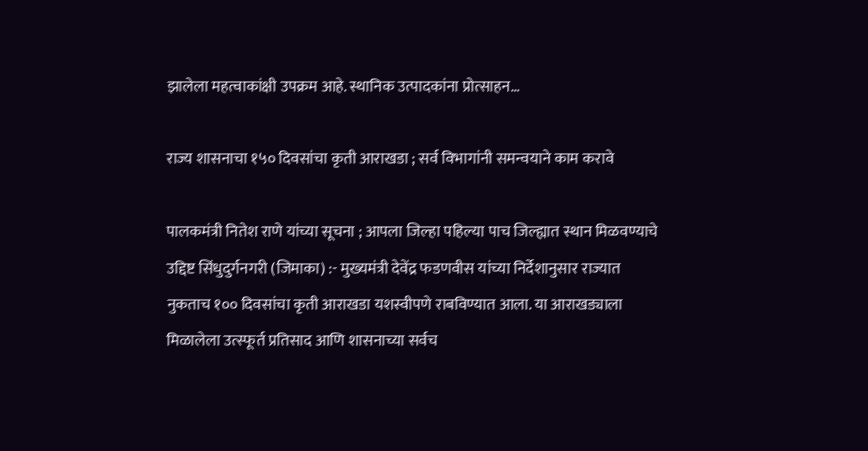झालेला महत्वाकांक्षी उपक्रम आहे. स्थानिक उत्पादकांना प्रोत्साहन…

राज्य शासनाचा १५० दिवसांचा कृती आराखडा ; सर्व विभागांनी समन्वयाने काम करावे

पालकमंत्री नितेश राणे यांच्या सूचना ; आपला जिल्हा पहिल्या पाच जिल्ह्यात स्थान मिळवण्याचे उद्दिष्ट सिंधुदुर्गनगरी (जिमाका) :- मुख्यमंत्री देवेंद्र फडणवीस यांच्या निर्देशानुसार राज्यात नुकताच १०० दिवसांचा कृती आराखडा यशस्वीपणे राबविण्यात आला. या आराखड्याला मिळालेला उत्स्फूर्त प्रतिसाद आणि शासनाच्या सर्वच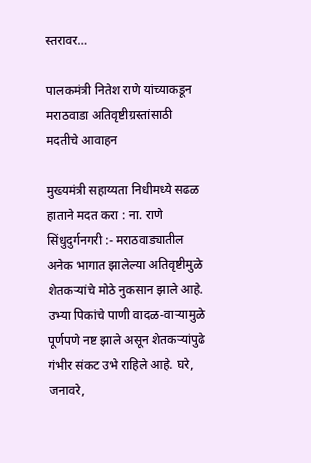स्तरावर…

पालकमंत्री नितेश राणे यांच्याकडून मराठवाडा अतिवृष्टीग्रस्तांसाठी मदतीचे आवाहन

मुख्यमंत्री सहाय्यता निधीमध्ये सढळ हाताने मदत करा : ना. राणे सिंधुदुर्गनगरी :- मराठवाड्यातील अनेक भागात झालेल्या अतिवृष्टीमुळे शेतकऱ्यांचे मोठे नुकसान झाले आहे. उभ्या पिकांचे पाणी वादळ-वाऱ्यामुळे पूर्णपणे नष्ट झाले असून शेतकऱ्यांपुढे गंभीर संकट उभे राहिले आहे. घरे, जनावरे,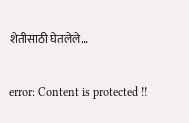शेतीसाठी घेतलेले…

error: Content is protected !!